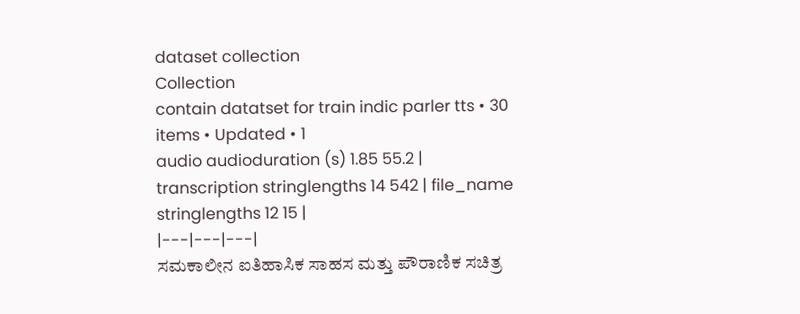dataset collection
Collection
contain datatset for train indic parler tts • 30 items • Updated • 1
audio audioduration (s) 1.85 55.2 | transcription stringlengths 14 542 | file_name stringlengths 12 15 |
|---|---|---|
ಸಮಕಾಲೀನ ಐತಿಹಾಸಿಕ ಸಾಹಸ ಮತ್ತು ಪೌರಾಣಿಕ ಸಚಿತ್ರ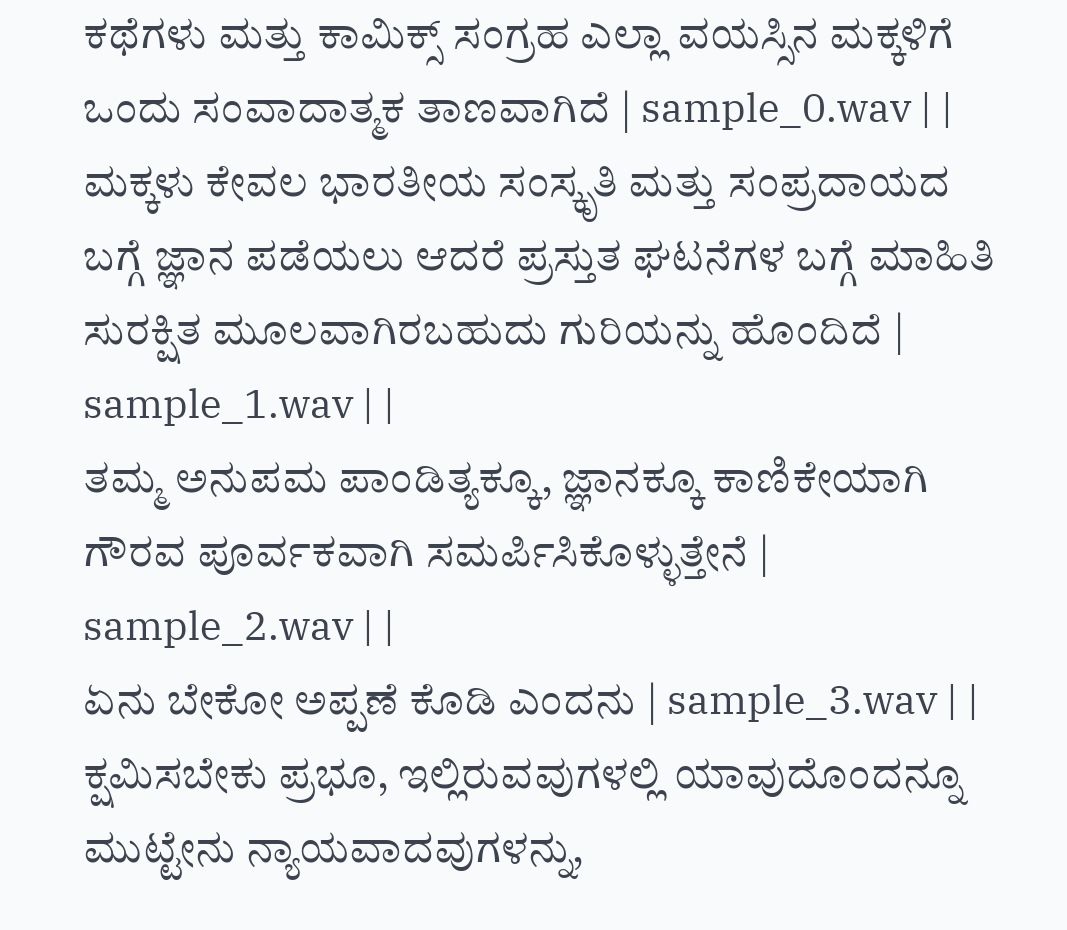ಕಥೆಗಳು ಮತ್ತು ಕಾಮಿಕ್ಸ್ ಸಂಗ್ರಹ ಎಲ್ಲಾ ವಯಸ್ಸಿನ ಮಕ್ಕಳಿಗೆ ಒಂದು ಸಂವಾದಾತ್ಮಕ ತಾಣವಾಗಿದೆ | sample_0.wav | |
ಮಕ್ಕಳು ಕೇವಲ ಭಾರತೀಯ ಸಂಸ್ಕೃತಿ ಮತ್ತು ಸಂಪ್ರದಾಯದ ಬಗ್ಗೆ ಜ್ಞಾನ ಪಡೆಯಲು ಆದರೆ ಪ್ರಸ್ತುತ ಘಟನೆಗಳ ಬಗ್ಗೆ ಮಾಹಿತಿ ಸುರಕ್ಷಿತ ಮೂಲವಾಗಿರಬಹುದು ಗುರಿಯನ್ನು ಹೊಂದಿದೆ | sample_1.wav | |
ತಮ್ಮ ಅನುಪಮ ಪಾಂಡಿತ್ಯಕ್ಕೂ, ಜ್ಞಾನಕ್ಕೂ ಕಾಣಿಕೇಯಾಗಿ ಗೌರವ ಪೂರ್ವಕವಾಗಿ ಸಮರ್ಪಿಸಿಕೊಳ್ಳುತ್ತೇನೆ | sample_2.wav | |
ಏನು ಬೇಕೋ ಅಪ್ಪಣೆ ಕೊಡಿ ಎಂದನು | sample_3.wav | |
ಕ್ಷಮಿಸಬೇಕು ಪ್ರಭೂ, ಇಲ್ಲಿರುವವುಗಳಲ್ಲಿ ಯಾವುದೊಂದನ್ನೂ ಮುಟ್ಟೇನು ನ್ಯಾಯವಾದವುಗಳನ್ನು,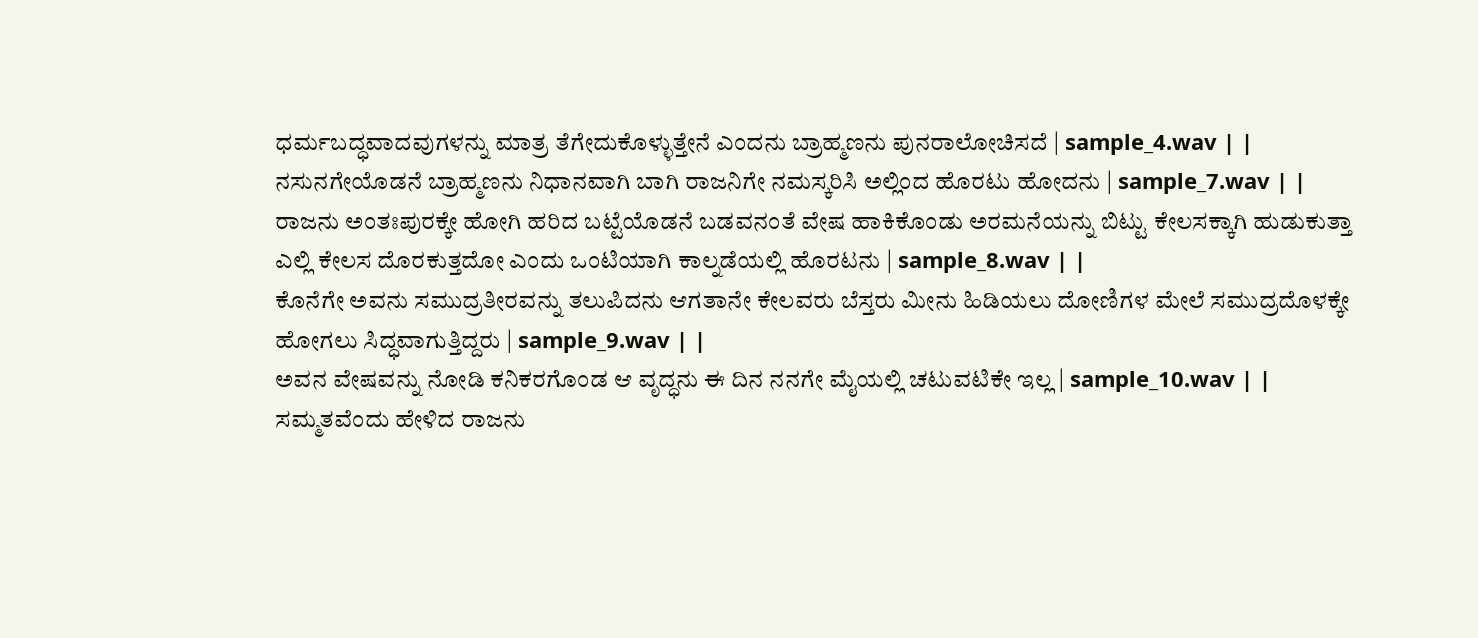ಧರ್ಮಬದ್ಧವಾದವುಗಳನ್ನು ಮಾತ್ರ ತೆಗೇದುಕೊಳ್ಳುತ್ತೇನೆ ಎಂದನು ಬ್ರಾಹ್ಮಣನು ಪುನರಾಲೋಚಿಸದೆ | sample_4.wav | |
ನಸುನಗೇಯೊಡನೆ ಬ್ರಾಹ್ಮಣನು ನಿಧಾನವಾಗಿ ಬಾಗಿ ರಾಜನಿಗೇ ನಮಸ್ಕರಿಸಿ ಅಲ್ಲಿಂದ ಹೊರಟು ಹೋದನು | sample_7.wav | |
ರಾಜನು ಅಂತಃಪುರಕ್ಕೇ ಹೋಗಿ ಹರಿದ ಬಟ್ಟೆಯೊಡನೆ ಬಡವನಂತೆ ವೇಷ ಹಾಕಿಕೊಂಡು ಅರಮನೆಯನ್ನು ಬಿಟ್ಟು ಕೇಲಸಕ್ಕಾಗಿ ಹುಡುಕುತ್ತಾ ಎಲ್ಲಿ ಕೇಲಸ ದೊರಕುತ್ತದೋ ಎಂದು ಒಂಟಿಯಾಗಿ ಕಾಲ್ನಡೆಯಲ್ಲಿ ಹೊರಟನು | sample_8.wav | |
ಕೊನೆಗೇ ಅವನು ಸಮುದ್ರತೀರವನ್ನು ತಲುಪಿದನು ಆಗತಾನೇ ಕೇಲವರು ಬೆಸ್ತರು ಮೀನು ಹಿಡಿಯಲು ದೋಣಿಗಳ ಮೇಲೆ ಸಮುದ್ರದೊಳಕ್ಕೇ ಹೋಗಲು ಸಿದ್ಧವಾಗುತ್ತಿದ್ದರು | sample_9.wav | |
ಅವನ ವೇಷವನ್ನು ನೋಡಿ ಕನಿಕರಗೊಂಡ ಆ ವೃದ್ಧನು ಈ ದಿನ ನನಗೇ ಮೈಯಲ್ಲಿ ಚಟುವಟಿಕೇ ಇಲ್ಲ | sample_10.wav | |
ಸಮ್ಮತವೆಂದು ಹೇಳಿದ ರಾಜನು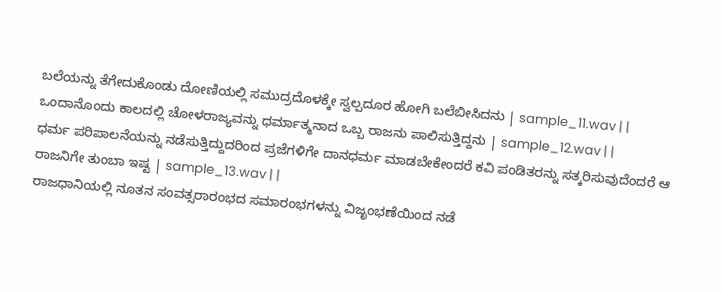ಬಲೆಯನ್ನು ತೆಗೇದುಕೊಂಡು ದೋಣಿಯಲ್ಲಿ ಸಮುದ್ರದೊಳಕ್ಕೇ ಸ್ವಲ್ಪದೂರ ಹೋಗಿ ಬಲೆಬೀಸಿದನು | sample_11.wav | |
ಒಂದಾನೊಂದು ಕಾಲದಲ್ಲಿ ಚೋಳರಾಜ್ಯವನ್ನು ಧರ್ಮಾತ್ಮನಾದ ಒಬ್ಬ ರಾಜನು ಪಾಲಿಸುತ್ತಿದ್ದನು | sample_12.wav | |
ಧರ್ಮ ಪರಿಪಾಲನೆಯನ್ನು ನಡೆಸುತ್ತಿದ್ದುದರಿಂದ ಪ್ರಜೆಗಳಿಗೇ ದಾನಧರ್ಮ ಮಾಡಬೇಕೇಂದರೆ ಕವಿ ಪಂಡಿತರನ್ನು ಸತ್ಕರಿಸುವುದೆಂದರೆ ಆ ರಾಜನಿಗೇ ತುಂಬಾ ಇಷ್ಟ | sample_13.wav | |
ರಾಜಧಾನಿಯಲ್ಲಿ ನೂತನ ಸಂವತ್ಸರಾರಂಭದ ಸಮಾರಂಭಗಳನ್ನು ವಿಜೃಂಭಣೆಯಿಂದ ನಡೆ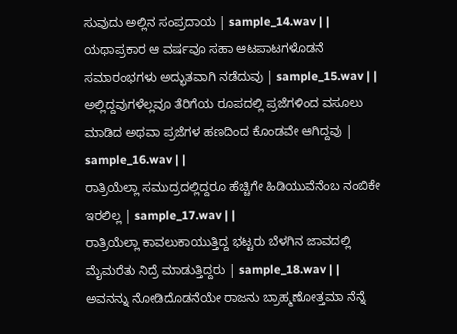ಸುವುದು ಅಲ್ಲಿನ ಸಂಪ್ರದಾಯ | sample_14.wav | |
ಯಥಾಪ್ರಕಾರ ಆ ವರ್ಷವೂ ಸಹಾ ಆಟಪಾಟಗಳೊಡನೆ ಸಮಾರಂಭಗಳು ಅದ್ಭುತವಾಗಿ ನಡೆದುವು | sample_15.wav | |
ಅಲ್ಲಿದ್ದವುಗಳೆಲ್ಲವೂ ತೆರಿಗೆಯ ರೂಪದಲ್ಲಿ ಪ್ರಜೆಗಳಿಂದ ವಸೂಲು ಮಾಡಿದ ಅಥವಾ ಪ್ರಜೆಗಳ ಹಣದಿಂದ ಕೊಂಡವೇ ಆಗಿದ್ದವು | sample_16.wav | |
ರಾತ್ರಿಯೆಲ್ಲಾ ಸಮುದ್ರದಲ್ಲಿದ್ದರೂ ಹೆಚ್ಚಿಗೇ ಹಿಡಿಯುವೆನೆಂಬ ನಂಬಿಕೇ ಇರಲಿಲ್ಲ | sample_17.wav | |
ರಾತ್ರಿಯೆಲ್ಲಾ ಕಾವಲುಕಾಯುತ್ತಿದ್ದ ಭಟ್ಟರು ಬೆಳಗಿನ ಜಾವದಲ್ಲಿ ಮೈಮರೆತು ನಿದ್ರೆ ಮಾಡುತ್ತಿದ್ದರು | sample_18.wav | |
ಅವನನ್ನು ನೋಡಿದೊಡನೆಯೇ ರಾಜನು ಬ್ರಾಹ್ಮಣೋತ್ತಮಾ ನೆನ್ನೆ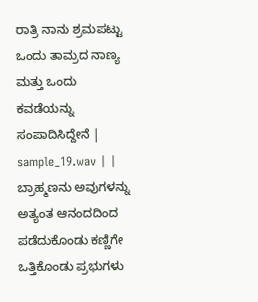ರಾತ್ರಿ ನಾನು ಶ್ರಮಪಟ್ಟು ಒಂದು ತಾಮ್ರದ ನಾಣ್ಯ ಮತ್ತು ಒಂದು ಕವಡೆಯನ್ನು ಸಂಪಾದಿಸಿದ್ದೇನೆ | sample_19.wav | |
ಬ್ರಾಹ್ಮಣನು ಅವುಗಳನ್ನು ಅತ್ಯಂತ ಆನಂದದಿಂದ ಪಡೆದುಕೊಂಡು ಕಣ್ಣಿಗೇ ಒತ್ತಿಕೊಂಡು ಪ್ರಭುಗಳು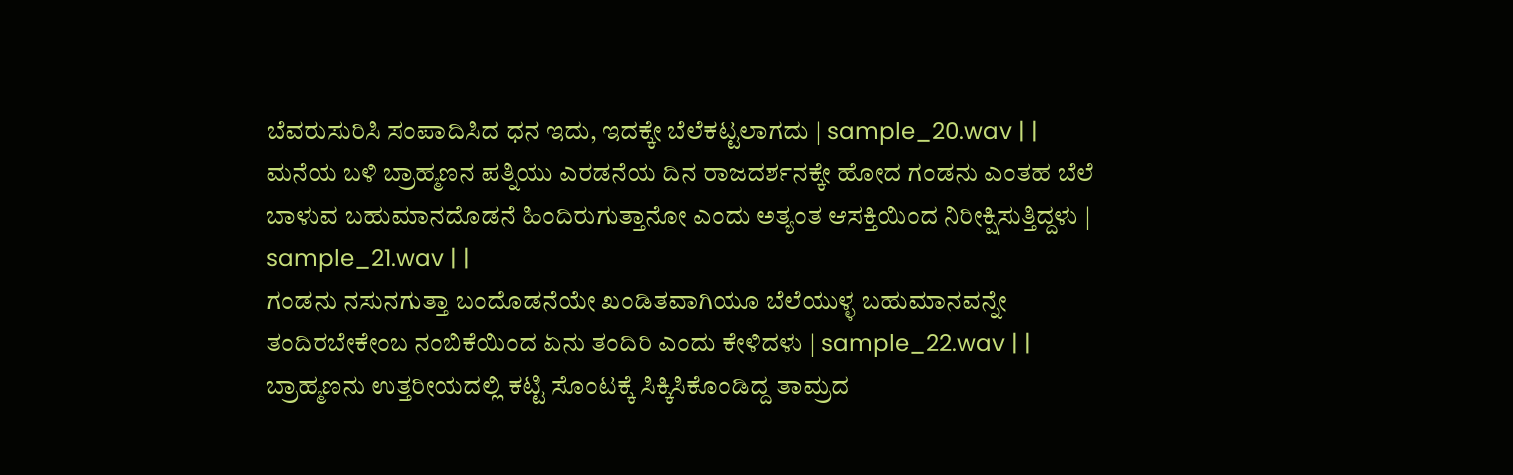ಬೆವರುಸುರಿಸಿ ಸಂಪಾದಿಸಿದ ಧನ ಇದು, ಇದಕ್ಕೇ ಬೆಲೆಕಟ್ಟಲಾಗದು | sample_20.wav | |
ಮನೆಯ ಬಳಿ ಬ್ರಾಹ್ಮಣನ ಪತ್ನಿಯು ಎರಡನೆಯ ದಿನ ರಾಜದರ್ಶನಕ್ಕೇ ಹೋದ ಗಂಡನು ಎಂತಹ ಬೆಲೆ ಬಾಳುವ ಬಹುಮಾನದೊಡನೆ ಹಿಂದಿರುಗುತ್ತಾನೋ ಎಂದು ಅತ್ಯಂತ ಆಸಕ್ತಿಯಿಂದ ನಿರೀಕ್ಷಿಸುತ್ತಿದ್ದಳು | sample_21.wav | |
ಗಂಡನು ನಸುನಗುತ್ತಾ ಬಂದೊಡನೆಯೇ ಖಂಡಿತವಾಗಿಯೂ ಬೆಲೆಯುಳ್ಳ ಬಹುಮಾನವನ್ನೇ ತಂದಿರಬೇಕೇಂಬ ನಂಬಿಕೆಯಿಂದ ಏನು ತಂದಿರಿ ಎಂದು ಕೇಳಿದಳು | sample_22.wav | |
ಬ್ರಾಹ್ಮಣನು ಉತ್ತರೀಯದಲ್ಲಿ ಕಟ್ಟಿ ಸೊಂಟಕ್ಕೆ ಸಿಕ್ಕಿಸಿಕೊಂಡಿದ್ದ ತಾಮ್ರದ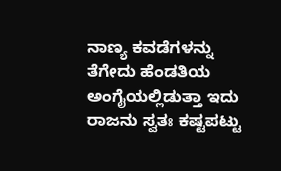ನಾಣ್ಯ ಕವಡೆಗಳನ್ನು ತೆಗೇದು ಹೆಂಡತಿಯ ಅಂಗೈಯಲ್ಲಿಡುತ್ತಾ ಇದು ರಾಜನು ಸ್ವತಃ ಕಷ್ಟಪಟ್ಟು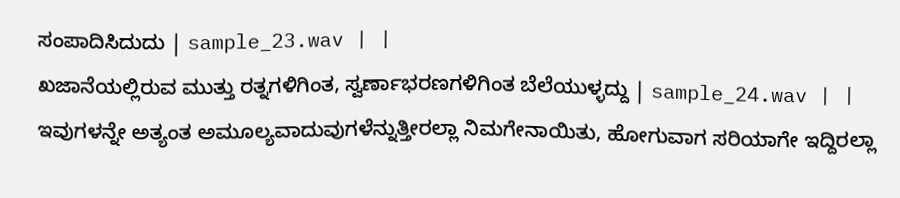ಸಂಪಾದಿಸಿದುದು | sample_23.wav | |
ಖಜಾನೆಯಲ್ಲಿರುವ ಮುತ್ತು ರತ್ನಗಳಿಗಿಂತ, ಸ್ವರ್ಣಾಭರಣಗಳಿಗಿಂತ ಬೆಲೆಯುಳ್ಳದ್ದು | sample_24.wav | |
ಇವುಗಳನ್ನೇ ಅತ್ಯಂತ ಅಮೂಲ್ಯವಾದುವುಗಳೆನ್ನುತ್ತೀರಲ್ಲಾ ನಿಮಗೇನಾಯಿತು, ಹೋಗುವಾಗ ಸರಿಯಾಗೇ ಇದ್ದಿರಲ್ಲಾ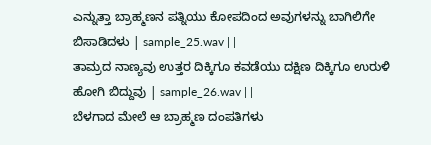ಎನ್ನುತ್ತಾ ಬ್ರಾಹ್ಮಣನ ಪತ್ನಿಯು ಕೋಪದಿಂದ ಅವುಗಳನ್ನು ಬಾಗಿಲಿಗೇ ಬಿಸಾಡಿದಳು | sample_25.wav | |
ತಾಮ್ರದ ನಾಣ್ಯವು ಉತ್ತರ ದಿಕ್ಕಿಗೂ ಕವಡೆಯು ದಕ್ಷಿಣ ದಿಕ್ಕಿಗೂ ಉರುಳಿ ಹೋಗಿ ಬಿದ್ದುವು | sample_26.wav | |
ಬೆಳಗಾದ ಮೇಲೆ ಆ ಬ್ರಾಹ್ಮಣ ದಂಪತಿಗಳು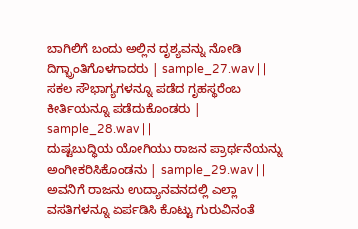ಬಾಗಿಲಿಗೆ ಬಂದು ಅಲ್ಲಿನ ದೃಶ್ಯವನ್ನು ನೋಡಿ ದಿಗ್ಭ್ರಾಂತಿಗೊಳಗಾದರು | sample_27.wav | |
ಸಕಲ ಸೌಭಾಗ್ಯಗಳನ್ನೂ ಪಡೆದ ಗೃಹಸ್ಥರೆಂಬ ಕೀರ್ತಿಯನ್ನೂ ಪಡೆದುಕೊಂಡರು | sample_28.wav | |
ದುಷ್ಟಬುದ್ಧಿಯ ಯೋಗಿಯು ರಾಜನ ಪ್ರಾರ್ಥನೆಯನ್ನು ಅಂಗೀಕರಿಸಿಕೊಂಡನು | sample_29.wav | |
ಅವನಿಗೆ ರಾಜನು ಉದ್ಯಾನವನದಲ್ಲಿ ಎಲ್ಲಾ ವಸತಿಗಳನ್ನೂ ಏರ್ಪಡಿಸಿ ಕೊಟ್ಟು ಗುರುವಿನಂತೆ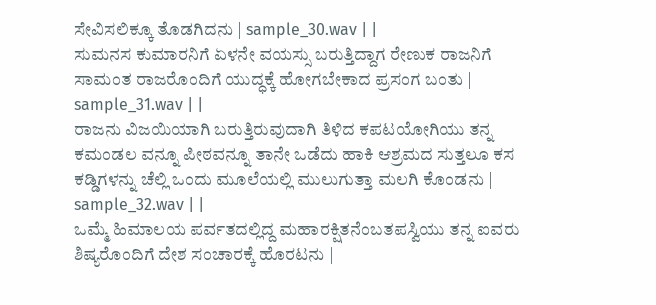ಸೇವಿಸಲಿಕ್ಕೂ ತೊಡಗಿದನು | sample_30.wav | |
ಸುಮನಸ ಕುಮಾರನಿಗೆ ಏಳನೇ ವಯಸ್ಸು ಬರುತ್ತಿದ್ದಾಗ ರೇಣುಕ ರಾಜನಿಗೆ ಸಾಮಂತ ರಾಜರೊಂದಿಗೆ ಯುದ್ಧಕ್ಕೆ ಹೋಗಬೇಕಾದ ಪ್ರಸಂಗ ಬಂತು | sample_31.wav | |
ರಾಜನು ವಿಜಯಿಯಾಗಿ ಬರುತ್ತಿರುವುದಾಗಿ ತಿಳಿದ ಕಪಟಯೋಗಿಯು ತನ್ನ ಕಮಂಡಲ ವನ್ನೂ ಪೀಠವನ್ನೂ ತಾನೇ ಒಡೆದು ಹಾಕಿ ಆಶ್ರಮದ ಸುತ್ತಲೂ ಕಸ ಕಡ್ಡಿಗಳನ್ನು ಚೆಲ್ಲಿ ಒಂದು ಮೂಲೆಯಲ್ಲಿ ಮುಲುಗುತ್ತಾ ಮಲಗಿ ಕೊಂಡನು | sample_32.wav | |
ಒಮ್ಮೆ ಹಿಮಾಲಯ ಪರ್ವತದಲ್ಲಿದ್ದ ಮಹಾರಕ್ಷಿತನೆಂಬತಪಸ್ವಿಯು ತನ್ನ ಐವರು ಶಿಷ್ಯರೊಂದಿಗೆ ದೇಶ ಸಂಚಾರಕ್ಕೆ ಹೊರಟನು |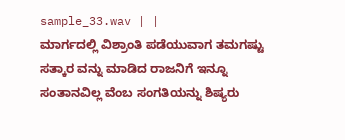sample_33.wav | |
ಮಾರ್ಗದಲ್ಲಿ ವಿಶ್ರಾಂತಿ ಪಡೆಯುವಾಗ ತಮಗಷ್ಟು ಸತ್ಕಾರ ವನ್ನು ಮಾಡಿದ ರಾಜನಿಗೆ ಇನ್ನೂ ಸಂತಾನವಿಲ್ಲ ವೆಂಬ ಸಂಗತಿಯನ್ನು ಶಿಷ್ಯರು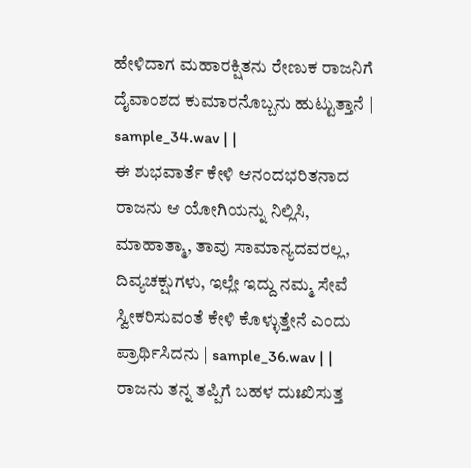ಹೇಳಿದಾಗ ಮಹಾರಕ್ಷಿತನು ರೇಣುಕ ರಾಜನಿಗೆ ದೈವಾಂಶದ ಕುಮಾರನೊಬ್ಬನು ಹುಟ್ಟುತ್ತಾನೆ | sample_34.wav | |
ಈ ಶುಭವಾರ್ತೆ ಕೇಳಿ ಆನಂದಭರಿತನಾದ ರಾಜನು ಆ ಯೋಗಿಯನ್ನು ನಿಲ್ಲಿಸಿ, ಮಾಹಾತ್ಮಾ, ತಾವು ಸಾಮಾನ್ಯದವರಲ್ಲ, ದಿವ್ಯಚಕ್ಷುಗಳು, ಇಲ್ಲೇ ಇದ್ದು ನಮ್ಮ ಸೇವೆ ಸ್ವೀಕರಿಸುವಂತೆ ಕೇಳಿ ಕೊಳ್ಳುತ್ತೇನೆ ಎಂದು ಪ್ರಾರ್ಥಿಸಿದನು | sample_36.wav | |
ರಾಜನು ತನ್ನ ತಪ್ಪಿಗೆ ಬಹಳ ದುಃಖಿಸುತ್ತ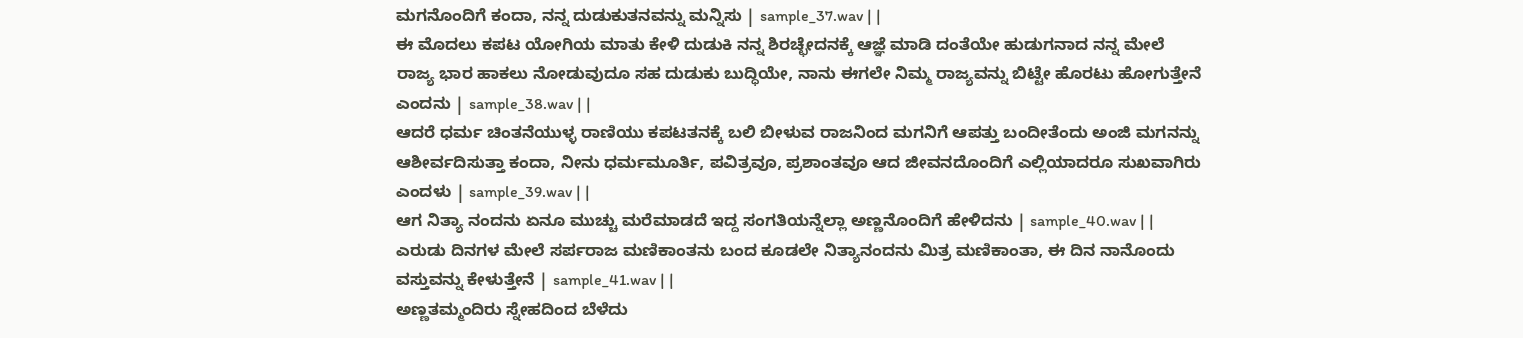ಮಗನೊಂದಿಗೆ ಕಂದಾ, ನನ್ನ ದುಡುಕುತನವನ್ನು ಮನ್ನಿಸು | sample_37.wav | |
ಈ ಮೊದಲು ಕಪಟ ಯೋಗಿಯ ಮಾತು ಕೇಳಿ ದುಡುಕಿ ನನ್ನ ಶಿರಚ್ಛೇದನಕ್ಕೆ ಆಜ್ಞೆ ಮಾಡಿ ದಂತೆಯೇ ಹುಡುಗನಾದ ನನ್ನ ಮೇಲೆ ರಾಜ್ಯ ಭಾರ ಹಾಕಲು ನೋಡುವುದೂ ಸಹ ದುಡುಕು ಬುದ್ಧಿಯೇ, ನಾನು ಈಗಲೇ ನಿಮ್ಮ ರಾಜ್ಯವನ್ನು ಬಿಟ್ಟೇ ಹೊರಟು ಹೋಗುತ್ತೇನೆ ಎಂದನು | sample_38.wav | |
ಆದರೆ ಧರ್ಮ ಚಿಂತನೆಯುಳ್ಳ ರಾಣಿಯು ಕಪಟತನಕ್ಕೆ ಬಲಿ ಬೀಳುವ ರಾಜನಿಂದ ಮಗನಿಗೆ ಆಪತ್ತು ಬಂದೀತೆಂದು ಅಂಜಿ ಮಗನನ್ನು ಆಶೀರ್ವದಿಸುತ್ತಾ ಕಂದಾ, ನೀನು ಧರ್ಮಮೂರ್ತಿ, ಪವಿತ್ರವೂ, ಪ್ರಶಾಂತವೂ ಆದ ಜೀವನದೊಂದಿಗೆ ಎಲ್ಲಿಯಾದರೂ ಸುಖವಾಗಿರು ಎಂದಳು | sample_39.wav | |
ಆಗ ನಿತ್ಯಾ ನಂದನು ಏನೂ ಮುಚ್ಚು ಮರೆಮಾಡದೆ ಇದ್ದ ಸಂಗತಿಯನ್ನೆಲ್ಲಾ ಅಣ್ಣನೊಂದಿಗೆ ಹೇಳಿದನು | sample_40.wav | |
ಎರುಡು ದಿನಗಳ ಮೇಲೆ ಸರ್ಪರಾಜ ಮಣಿಕಾಂತನು ಬಂದ ಕೂಡಲೇ ನಿತ್ಯಾನಂದನು ಮಿತ್ರ ಮಣಿಕಾಂತಾ, ಈ ದಿನ ನಾನೊಂದು ವಸ್ತುವನ್ನು ಕೇಳುತ್ತೇನೆ | sample_41.wav | |
ಅಣ್ಣತಮ್ಮಂದಿರು ಸ್ನೇಹದಿಂದ ಬೆಳೆದು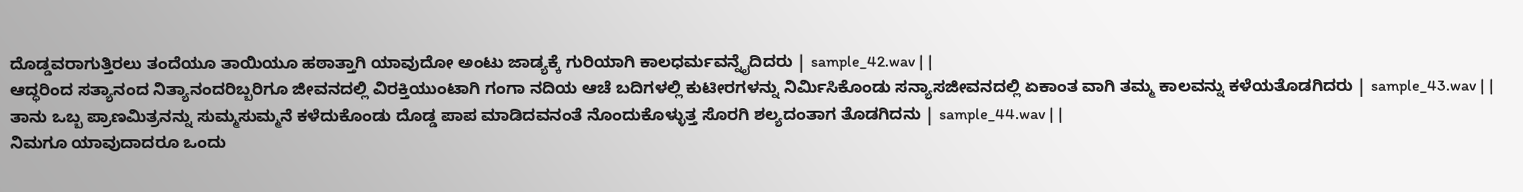ದೊಡ್ಡವರಾಗುತ್ತಿರಲು ತಂದೆಯೂ ತಾಯಿಯೂ ಹಠಾತ್ತಾಗಿ ಯಾವುದೋ ಅಂಟು ಜಾಡ್ಯಕ್ಕೆ ಗುರಿಯಾಗಿ ಕಾಲಧರ್ಮವನ್ನೈದಿದರು | sample_42.wav | |
ಆದ್ಧರಿಂದ ಸತ್ಯಾನಂದ ನಿತ್ಯಾನಂದರಿಬ್ಬರಿಗೂ ಜೀವನದಲ್ಲಿ ವಿರಕ್ತಿಯುಂಟಾಗಿ ಗಂಗಾ ನದಿಯ ಆಚೆ ಬದಿಗಳಲ್ಲಿ ಕುಟೀರಗಳನ್ನು ನಿರ್ಮಿಸಿಕೊಂಡು ಸನ್ಯಾಸಜೀವನದಲ್ಲಿ ಏಕಾಂತ ವಾಗಿ ತಮ್ಮ ಕಾಲವನ್ನು ಕಳೆಯತೊಡಗಿದರು | sample_43.wav | |
ತಾನು ಒಬ್ಬ ಪ್ರಾಣಮಿತ್ರನನ್ನು ಸುಮ್ಮಸುಮ್ಮನೆ ಕಳೆದುಕೊಂಡು ದೊಡ್ಡ ಪಾಪ ಮಾಡಿದವನಂತೆ ನೊಂದುಕೊಳ್ಳುತ್ತ ಸೊರಗಿ ಶಲ್ಯದಂತಾಗ ತೊಡಗಿದನು | sample_44.wav | |
ನಿಮಗೂ ಯಾವುದಾದರೂ ಒಂದು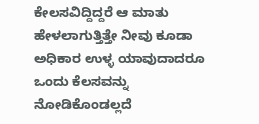ಕೇಲಸವಿದ್ದಿದ್ದರೆ ಆ ಮಾತು ಹೇಳಲಾಗುತ್ತಿತ್ತೇ ನೀವು ಕೂಡಾ ಅಧಿಕಾರ ಉಳ್ಳ ಯಾವುದಾದರೂ ಒಂದು ಕೆಲಸವನ್ನು ನೋಡಿಕೊಂಡಲ್ಲದೆ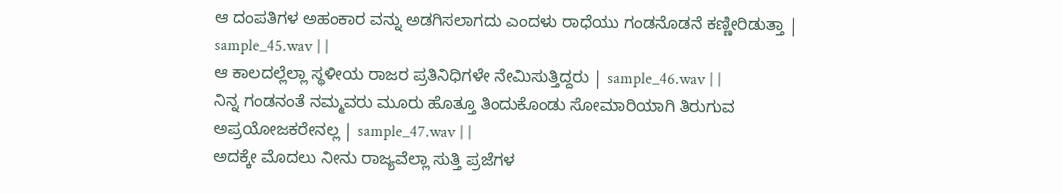ಆ ದಂಪತಿಗಳ ಅಹಂಕಾರ ವನ್ನು ಅಡಗಿಸಲಾಗದು ಎಂದಳು ರಾಧೆಯು ಗಂಡನೊಡನೆ ಕಣ್ಣೀರಿಡುತ್ತಾ | sample_45.wav | |
ಆ ಕಾಲದಲ್ಲೆಲ್ಲಾ ಸ್ಥಳೀಯ ರಾಜರ ಪ್ರತಿನಿಧಿಗಳೇ ನೇಮಿಸುತ್ತಿದ್ದರು | sample_46.wav | |
ನಿನ್ನ ಗಂಡನಂತೆ ನಮ್ಮವರು ಮೂರು ಹೊತ್ತೂ ತಿಂದುಕೊಂಡು ಸೋಮಾರಿಯಾಗಿ ತಿರುಗುವ ಅಪ್ರಯೋಜಕರೇನಲ್ಲ | sample_47.wav | |
ಅದಕ್ಕೇ ಮೊದಲು ನೀನು ರಾಜ್ಯವೆಲ್ಲಾ ಸುತ್ತಿ ಪ್ರಜೆಗಳ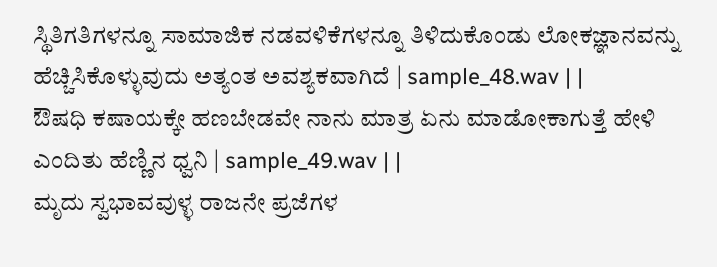ಸ್ಥಿತಿಗತಿಗಳನ್ನೂ ಸಾಮಾಜಿಕ ನಡವಳಿಕೆಗಳನ್ನೂ ತಿಳಿದುಕೊಂಡು ಲೋಕಜ್ಞಾನವನ್ನು ಹೆಚ್ಚಿಸಿಕೊಳ್ಳುವುದು ಅತ್ಯಂತ ಅವಶ್ಯಕವಾಗಿದೆ | sample_48.wav | |
ಔಷಧಿ ಕಷಾಯಕ್ಕೇ ಹಣಬೇಡವೇ ನಾನು ಮಾತ್ರ ಏನು ಮಾಡೋಕಾಗುತ್ತೆ ಹೇಳಿ ಎಂದಿತು ಹೆಣ್ಣಿನ ಧ್ವನಿ | sample_49.wav | |
ಮೃದು ಸ್ವಭಾವವುಳ್ಳ ರಾಜನೇ ಪ್ರಜೆಗಳ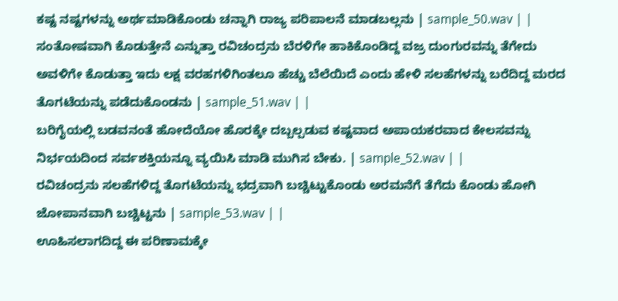ಕಷ್ಟ ನಷ್ಟಗಳನ್ನು ಅರ್ಥಮಾಡಿಕೊಂಡು ಚನ್ನಾಗಿ ರಾಜ್ಯ ಪರಿಪಾಲನೆ ಮಾಡಬಲ್ಲನು | sample_50.wav | |
ಸಂತೋಷವಾಗಿ ಕೊಡುತ್ತೇನೆ ಎನ್ನುತ್ತಾ ರವಿಚಂದ್ರನು ಬೆರಳಿಗೇ ಹಾಕಿಕೊಂಡಿದ್ದ ವಜ್ರ ದುಂಗುರವನ್ನು ತೆಗೇದು ಅವಳಿಗೇ ಕೊಡುತ್ತಾ ಇದು ಲಕ್ಷ ವರಹಗಳಿಗಿಂತಲೂ ಹೆಚ್ಚು ಬೆಲೆಯಿದೆ ಎಂದು ಹೇಳಿ ಸಲಹೆಗಳನ್ನು ಬರೆದಿದ್ದ ಮರದ ತೊಗಟೆಯನ್ನು ಪಡೆದುಕೊಂಡನು | sample_51.wav | |
ಬರಿಗೈಯಲ್ಲಿ ಬಡವನಂತೆ ಹೋದೆಯೋ ಹೊರಕ್ಕೇ ದಬ್ಬಲ್ಪಡುವ ಕಷ್ಟವಾದ ಅಪಾಯಕರವಾದ ಕೇಲಸವನ್ನು ನಿರ್ಭಯದಿಂದ ಸರ್ವಶಕ್ತಿಯನ್ನೂ ವ್ಯಯಿಸಿ ಮಾಡಿ ಮುಗಿಸ ಬೇಕು. | sample_52.wav | |
ರವಿಚಂದ್ರನು ಸಲಹೆಗಳಿದ್ದ ತೊಗಟೆಯನ್ನು ಭದ್ರವಾಗಿ ಬಚ್ಚಿಟ್ಟುಕೊಂಡು ಅರಮನೆಗೆ ತೆಗೆದು ಕೊಂಡು ಹೋಗಿ ಜೋಪಾನವಾಗಿ ಬಚ್ಚಿಟ್ಟನು | sample_53.wav | |
ಊಹಿಸಲಾಗದಿದ್ದ ಈ ಪರಿಣಾಮಕ್ಕೇ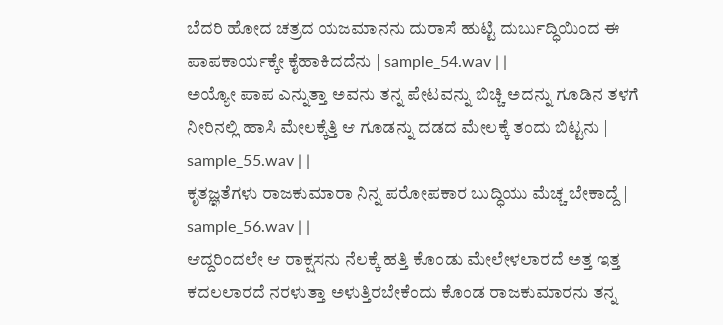ಬೆದರಿ ಹೋದ ಚತ್ರದ ಯಜಮಾನನು ದುರಾಸೆ ಹುಟ್ಟಿ ದುರ್ಬುದ್ಧಿಯಿಂದ ಈ ಪಾಪಕಾರ್ಯಕ್ಕೇ ಕೈಹಾಕಿದದೆನು | sample_54.wav | |
ಅಯ್ಯೋ ಪಾಪ ಎನ್ನುತ್ತಾ ಅವನು ತನ್ನ ಪೇಟವನ್ನು ಬಿಚ್ಚಿ ಅದನ್ನು ಗೂಡಿನ ತಳಗೆ ನೀರಿನಲ್ಲಿ ಹಾಸಿ ಮೇಲಕ್ಕೆತ್ತಿ ಆ ಗೂಡನ್ನು ದಡದ ಮೇಲಕ್ಕೆ ತಂದು ಬಿಟ್ಟನು | sample_55.wav | |
ಕೃತಜ್ಞತೆಗಳು ರಾಜಕುಮಾರಾ ನಿನ್ನ ಪರೋಪಕಾರ ಬುದ್ಧಿಯು ಮೆಚ್ಚ ಬೇಕಾದ್ದೆ | sample_56.wav | |
ಆದ್ದರಿಂದಲೇ ಆ ರಾಕ್ಷಸನು ನೆಲಕ್ಕೆ ಹತ್ತಿ ಕೊಂಡು ಮೇಲೇಳಲಾರದೆ ಅತ್ತ ಇತ್ತ ಕದಲಲಾರದೆ ನರಳುತ್ತಾ ಅಳುತ್ತಿರಬೇಕೆಂದು ಕೊಂಡ ರಾಜಕುಮಾರನು ತನ್ನ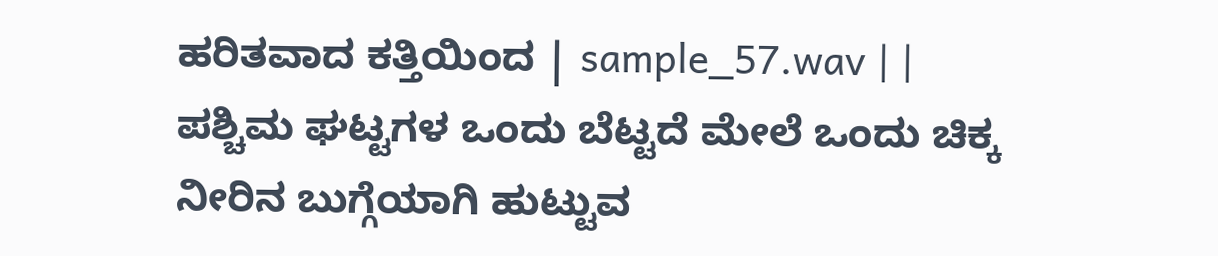ಹರಿತವಾದ ಕತ್ತಿಯಿಂದ | sample_57.wav | |
ಪಶ್ಚಿಮ ಘಟ್ಟಗಳ ಒಂದು ಬೆಟ್ಟದೆ ಮೇಲೆ ಒಂದು ಚಿಕ್ಕ ನೀರಿನ ಬುಗ್ಗೆಯಾಗಿ ಹುಟ್ಟುವ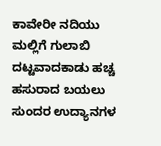ಕಾವೇರೀ ನದಿಯು ಮಲ್ಲಿಗೆ ಗುಲಾಬಿ ದಟ್ಟವಾದಕಾಡು ಹಚ್ಚ ಹಸುರಾದ ಬಯಲು ಸುಂದರ ಉದ್ಯಾನಗಳ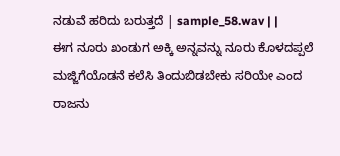ನಡುವೆ ಹರಿದು ಬರುತ್ತದೆ | sample_58.wav | |
ಈಗ ನೂರು ಖಂಡುಗ ಅಕ್ಕಿ ಅನ್ನವನ್ನು ನೂರು ಕೊಳದಪ್ಪಲೆ ಮಜ್ಜಿಗೆಯೊಡನೆ ಕಲೆಸಿ ತಿಂದುಬಿಡಬೇಕು ಸರಿಯೇ ಎಂದ ರಾಜನು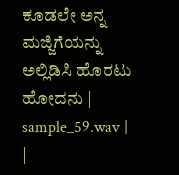ಕೂಡಲೇ ಅನ್ನ ಮಜ್ಜಿಗೆಯನ್ನು ಅಲ್ಲಿಡಿಸಿ ಹೊರಟು ಹೋದನು | sample_59.wav | |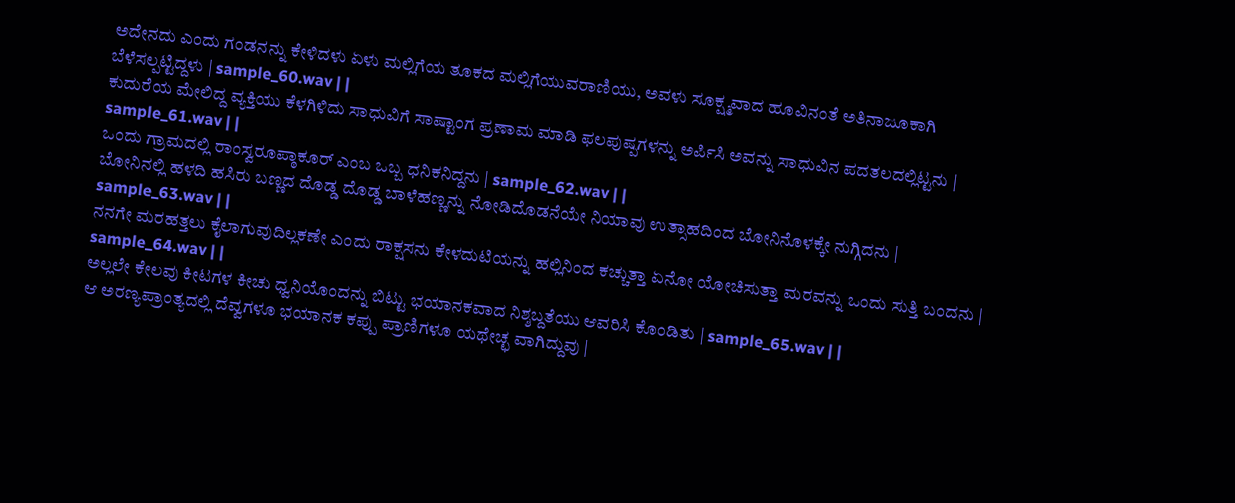ಅದೇನದು ಎಂದು ಗಂಡನನ್ನು ಕೇಳಿದಳು ಏಳು ಮಲ್ಲಿಗೆಯ ತೂಕದ ಮಲ್ಲಿಗೆಯುವರಾಣಿಯು, ಅವಳು ಸೂಕ್ಷ್ಮವಾದ ಹೂವಿನಂತೆ ಅತಿನಾಜೂಕಾಗಿ ಬೆಳೆಸಲ್ಪಟ್ಟಿದ್ದಳು | sample_60.wav | |
ಕುದುರೆಯ ಮೇಲಿದ್ದ ವ್ಯಕ್ತಿಯು ಕೆಳಗಿಳಿದು ಸಾಧುವಿಗೆ ಸಾಷ್ಟಾಂಗ ಪ್ರಣಾಮ ಮಾಡಿ ಫಲಪುಷ್ಪಗಳನ್ನು ಅರ್ಪಿಸಿ ಅವನ್ನು ಸಾಧುವಿನ ಪದತಲದಲ್ಲಿಟ್ಟನು | sample_61.wav | |
ಒಂದು ಗ್ರಾಮದಲ್ಲಿ ರಾಂಸ್ವರೂಪ್ಠಾಕೂರ್ ಎಂಬ ಒಬ್ಬ ಧನಿಕನಿದ್ದನು | sample_62.wav | |
ಬೋನಿನಲ್ಲಿ ಹಳದಿ ಹಸಿರು ಬಣ್ಣದ ದೊಡ್ಡ ದೊಡ್ಡ ಬಾಳೆಹಣ್ಣನ್ನು ನೋಡಿದೊಡನೆಯೇ ನಿಯಾವು ಉತ್ಸಾಹದಿಂದ ಬೋನಿನೊಳಕ್ಕೇ ನುಗ್ಗಿದನು | sample_63.wav | |
ನನಗೇ ಮರಹತ್ತಲು ಕೈಲಾಗುವುದಿಲ್ಲಕಣೇ ಎಂದು ರಾಕ್ಷಸನು ಕೇಳದುಟಿಯನ್ನು ಹಲ್ಲಿನಿಂದ ಕಚ್ಚುತ್ತಾ ಏನೋ ಯೋಚಿಸುತ್ತಾ ಮರವನ್ನು ಒಂದು ಸುತ್ತಿ ಬಂದನು | sample_64.wav | |
ಅಲ್ಲಲೇ ಕೇಲವು ಕೀಟಗಳ ಕೀಚು ಧ್ವನಿಯೊಂದನ್ನು ಬಿಟ್ಟು ಭಯಾನಕವಾದ ನಿಶ್ಶಬ್ದತೆಯು ಆವರಿಸಿ ಕೊಂಡಿತು | sample_65.wav | |
ಆ ಅರಣ್ಯಪ್ರಾಂತ್ಯದಲ್ಲಿ ದೆವ್ವಗಳೂ ಭಯಾನಕ ಕಪ್ಪು ಪ್ರಾಣಿಗಳೂ ಯಥೇಚ್ಛ ವಾಗಿದ್ದುವು |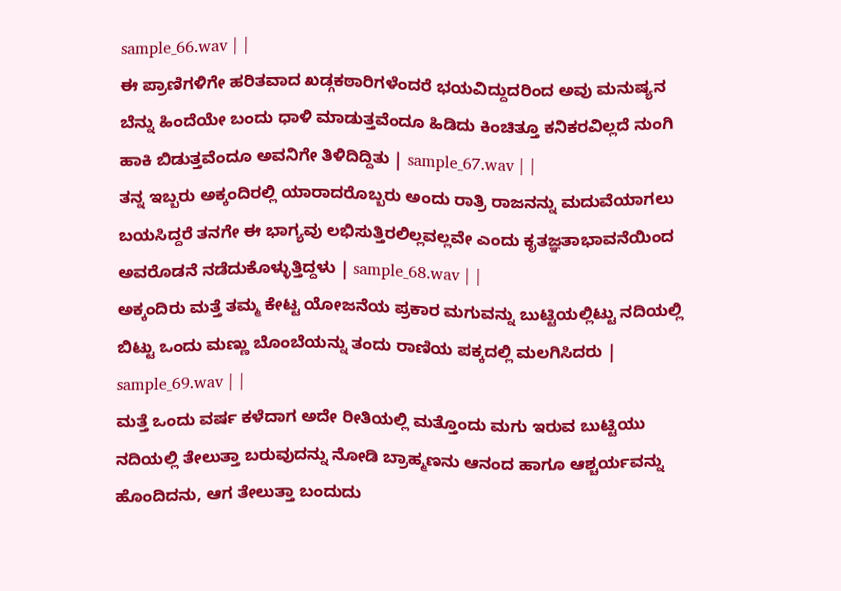sample_66.wav | |
ಈ ಪ್ರಾಣಿಗಳಿಗೇ ಹರಿತವಾದ ಖಡ್ಗಕಠಾರಿಗಳೆಂದರೆ ಭಯವಿದ್ದುದರಿಂದ ಅವು ಮನುಷ್ಯನ ಬೆನ್ನು ಹಿಂದೆಯೇ ಬಂದು ಧಾಳಿ ಮಾಡುತ್ತವೆಂದೂ ಹಿಡಿದು ಕಿಂಚಿತ್ತೂ ಕನಿಕರವಿಲ್ಲದೆ ನುಂಗಿ ಹಾಕಿ ಬಿಡುತ್ತವೆಂದೂ ಅವನಿಗೇ ತಿಳಿದಿದ್ದಿತು | sample_67.wav | |
ತನ್ನ ಇಬ್ಬರು ಅಕ್ಕಂದಿರಲ್ಲಿ ಯಾರಾದರೊಬ್ಬರು ಅಂದು ರಾತ್ರಿ ರಾಜನನ್ನು ಮದುವೆಯಾಗಲು ಬಯಸಿದ್ದರೆ ತನಗೇ ಈ ಭಾಗ್ಯವು ಲಭಿಸುತ್ತಿರಲಿಲ್ಲವಲ್ಲವೇ ಎಂದು ಕೃತಜ್ಞತಾಭಾವನೆಯಿಂದ ಅವರೊಡನೆ ನಡೆದುಕೊಳ್ಳುತ್ತಿದ್ದಳು | sample_68.wav | |
ಅಕ್ಕಂದಿರು ಮತ್ತೆ ತಮ್ಮ ಕೇಟ್ಟ ಯೋಜನೆಯ ಪ್ರಕಾರ ಮಗುವನ್ನು ಬುಟ್ಟಿಯಲ್ಲಿಟ್ಟು ನದಿಯಲ್ಲಿ ಬಿಟ್ಟು ಒಂದು ಮಣ್ಣು ಬೊಂಬೆಯನ್ನು ತಂದು ರಾಣಿಯ ಪಕ್ಕದಲ್ಲಿ ಮಲಗಿಸಿದರು | sample_69.wav | |
ಮತ್ತೆ ಒಂದು ವರ್ಷ ಕಳೆದಾಗ ಅದೇ ರೀತಿಯಲ್ಲಿ ಮತ್ತೊಂದು ಮಗು ಇರುವ ಬುಟ್ಟಿಯು ನದಿಯಲ್ಲಿ ತೇಲುತ್ತಾ ಬರುವುದನ್ನು ನೋಡಿ ಬ್ರಾಹ್ಮಣನು ಆನಂದ ಹಾಗೂ ಆಶ್ಚರ್ಯವನ್ನು ಹೊಂದಿದನು, ಆಗ ತೇಲುತ್ತಾ ಬಂದುದು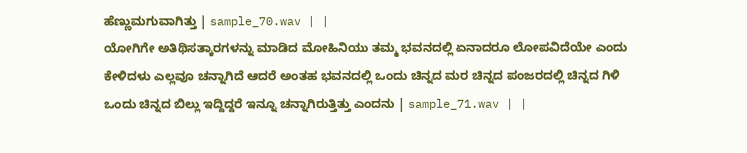ಹೆಣ್ಣುಮಗುವಾಗಿತ್ತು | sample_70.wav | |
ಯೋಗಿಗೇ ಅತಿಥಿಸತ್ಕಾರಗಳನ್ನು ಮಾಡಿದ ಮೋಹಿನಿಯು ತಮ್ಮ ಭವನದಲ್ಲಿ ಏನಾದರೂ ಲೋಪವಿದೆಯೇ ಎಂದು ಕೇಳಿದಳು ಎಲ್ಲವೂ ಚನ್ನಾಗಿದೆ ಆದರೆ ಅಂತಹ ಭವನದಲ್ಲಿ ಒಂದು ಚಿನ್ನದ ಮರ ಚಿನ್ನದ ಪಂಜರದಲ್ಲಿ ಚಿನ್ನದ ಗಿಳಿ ಒಂದು ಚಿನ್ನದ ಬಿಲ್ಲು ಇದ್ದಿದ್ದರೆ ಇನ್ನೂ ಚನ್ನಾಗಿರುತ್ತಿತ್ತು ಎಂದನು | sample_71.wav | |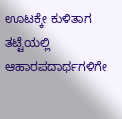ಊಟಕ್ಕೇ ಕುಳಿತಾಗ ತಟ್ಟೆಯಲ್ಲಿ ಆಹಾರಪದಾರ್ಥಗಳಿಗೇ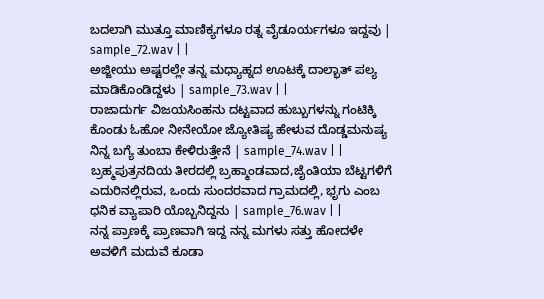ಬದಲಾಗಿ ಮುತ್ತೂ ಮಾಣಿಕ್ಯಗಳೂ ರತ್ನ ವೈಡೂರ್ಯಗಳೂ ಇದ್ದವು | sample_72.wav | |
ಅಜ್ಜೀಯು ಅಷ್ಟರಲ್ಲೇ ತನ್ನ ಮಧ್ಯಾಹ್ನದ ಊಟಕ್ಕೆ ದಾಲ್ಭಾತ್ ಪಲ್ಯ ಮಾಡಿಕೊಂಡಿದ್ದಳು | sample_73.wav | |
ರಾಜಾದುರ್ಗ ವಿಜಯಸಿಂಹನು ದಟ್ಟವಾದ ಹುಬ್ಬುಗಳನ್ನು ಗಂಟಿಕ್ಕಿ ಕೊಂಡು ಓಹೋ ನೀನೇಯೋ ಜ್ಯೋತಿಷ್ಯ ಹೇಳುವ ದೊಡ್ಡಮನುಷ್ಯ ನಿನ್ನ ಬಗ್ಯೆ ತುಂಬಾ ಕೇಳಿರುತ್ತೇನೆ | sample_74.wav | |
ಬ್ರಹ್ಮಪುತ್ರನದಿಯ ತೀರದಲ್ಲಿ ಬ್ರಹ್ಮಾಂಡವಾದ,ಜೈಂತಿಯಾ ಬೆಟ್ಟಗಳಿಗೆ ಎದುರಿನಲ್ಲಿರುವ, ಒಂದು ಸುಂದರವಾದ ಗ್ರಾಮದಲ್ಲಿ, ಭೃಗು ಎಂಬ ಧನಿಕ ವ್ಯಾಪಾರಿ ಯೊಬ್ಬನಿದ್ದನು | sample_76.wav | |
ನನ್ನ ಪ್ರಾಣಕ್ಕೆ ಪ್ರಾಣವಾಗಿ ಇದ್ದ ನನ್ನ ಮಗಳು ಸತ್ತು ಹೋದಳೇ ಅವಳಿಗೆ ಮದುವೆ ಕೂಡಾ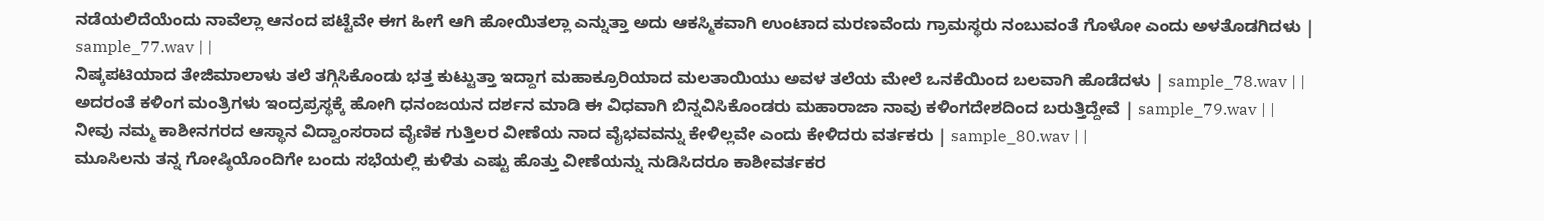ನಡೆಯಲಿದೆಯೆಂದು ನಾವೆಲ್ಲಾ ಆನಂದ ಪಟ್ಟೆವೇ ಈಗ ಹೀಗೆ ಆಗಿ ಹೋಯಿತಲ್ಲಾ ಎನ್ನುತ್ತಾ ಅದು ಆಕಸ್ಮಿಕವಾಗಿ ಉಂಟಾದ ಮರಣವೆಂದು ಗ್ರಾಮಸ್ಥರು ನಂಬುವಂತೆ ಗೊಳೋ ಎಂದು ಅಳತೊಡಗಿದಳು | sample_77.wav | |
ನಿಷ್ಕಪಟಿಯಾದ ತೇಜಿಮಾಲಾಳು ತಲೆ ತಗ್ಗಿಸಿಕೊಂಡು ಭತ್ತ ಕುಟ್ಟುತ್ತಾ ಇದ್ದಾಗ ಮಹಾಕ್ರೂರಿಯಾದ ಮಲತಾಯಿಯು ಅವಳ ತಲೆಯ ಮೇಲೆ ಒನಕೆಯಿಂದ ಬಲವಾಗಿ ಹೊಡೆದಳು | sample_78.wav | |
ಅದರಂತೆ ಕಳಿಂಗ ಮಂತ್ರಿಗಳು ಇಂದ್ರಪ್ರಸ್ಥಕ್ಕೆ ಹೋಗಿ ಧನಂಜಯನ ದರ್ಶನ ಮಾಡಿ ಈ ವಿಧವಾಗಿ ಬಿನ್ನವಿಸಿಕೊಂಡರು ಮಹಾರಾಜಾ ನಾವು ಕಳಿಂಗದೇಶದಿಂದ ಬರುತ್ತಿದ್ದೇವೆ | sample_79.wav | |
ನೀವು ನಮ್ಮ ಕಾಶೀನಗರದ ಆಸ್ಥಾನ ವಿದ್ವಾಂಸರಾದ ವೈಣಿಕ ಗುತ್ತಿಲರ ವೀಣೆಯ ನಾದ ವೈಭವವನ್ನು ಕೇಳಿಲ್ಲವೇ ಎಂದು ಕೇಳಿದರು ವರ್ತಕರು | sample_80.wav | |
ಮೂಸಿಲನು ತನ್ನ ಗೋಷ್ಠಿಯೊಂದಿಗೇ ಬಂದು ಸಭೆಯಲ್ಲಿ ಕುಳಿತು ಎಷ್ಟು ಹೊತ್ತು ವೀಣೆಯನ್ನು ನುಡಿಸಿದರೂ ಕಾಶೀವರ್ತಕರ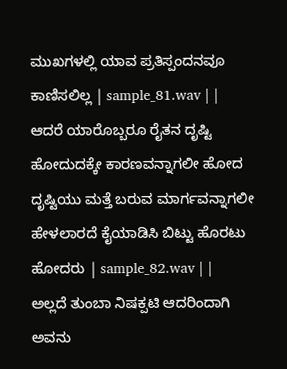ಮುಖಗಳಲ್ಲಿ ಯಾವ ಪ್ರತಿಸ್ಪಂದನವೂ ಕಾಣಿಸಲಿಲ್ಲ | sample_81.wav | |
ಆದರೆ ಯಾರೊಬ್ಬರೂ ರೈತನ ದೃಷ್ಟಿ ಹೋದುದಕ್ಕೇ ಕಾರಣವನ್ನಾಗಲೀ ಹೋದ ದೃಷ್ಟಿಯು ಮತ್ತೆ ಬರುವ ಮಾರ್ಗವನ್ನಾಗಲೀ ಹೇಳಲಾರದೆ ಕೈಯಾಡಿಸಿ ಬಿಟ್ಟು ಹೊರಟು ಹೋದರು | sample_82.wav | |
ಅಲ್ಲದೆ ತುಂಬಾ ನಿಷಕ್ಪಟಿ ಆದರಿಂದಾಗಿ ಅವನು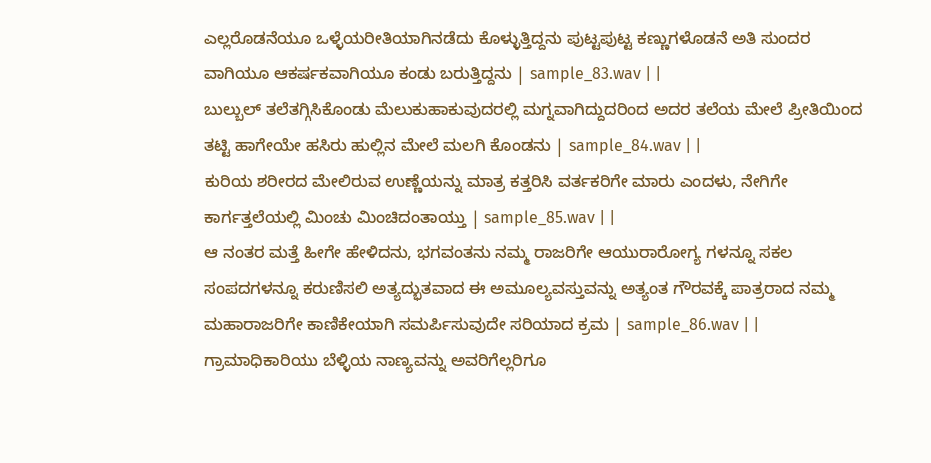ಎಲ್ಲರೊಡನೆಯೂ ಒಳ್ಳೆಯರೀತಿಯಾಗಿನಡೆದು ಕೊಳ್ಳುತ್ತಿದ್ದನು ಪುಟ್ಟಪುಟ್ಟ ಕಣ್ಣುಗಳೊಡನೆ ಅತಿ ಸುಂದರ ವಾಗಿಯೂ ಆಕರ್ಷಕವಾಗಿಯೂ ಕಂಡು ಬರುತ್ತಿದ್ದನು | sample_83.wav | |
ಬುಲ್ಬುಲ್ ತಲೆತಗ್ಗಿಸಿಕೊಂಡು ಮೆಲುಕುಹಾಕುವುದರಲ್ಲಿ ಮಗ್ನವಾಗಿದ್ದುದರಿಂದ ಅದರ ತಲೆಯ ಮೇಲೆ ಪ್ರೀತಿಯಿಂದ ತಟ್ಟಿ ಹಾಗೇಯೇ ಹಸಿರು ಹುಲ್ಲಿನ ಮೇಲೆ ಮಲಗಿ ಕೊಂಡನು | sample_84.wav | |
ಕುರಿಯ ಶರೀರದ ಮೇಲಿರುವ ಉಣ್ಣೆಯನ್ನು ಮಾತ್ರ ಕತ್ತರಿಸಿ ವರ್ತಕರಿಗೇ ಮಾರು ಎಂದಳು, ನೇಗಿಗೇ ಕಾರ್ಗತ್ತಲೆಯಲ್ಲಿ ಮಿಂಚು ಮಿಂಚಿದಂತಾಯ್ತು | sample_85.wav | |
ಆ ನಂತರ ಮತ್ತೆ ಹೀಗೇ ಹೇಳಿದನು, ಭಗವಂತನು ನಮ್ಮ ರಾಜರಿಗೇ ಆಯುರಾರೋಗ್ಯ ಗಳನ್ನೂ ಸಕಲ ಸಂಪದಗಳನ್ನೂ ಕರುಣಿಸಲಿ ಅತ್ಯದ್ಭುತವಾದ ಈ ಅಮೂಲ್ಯವಸ್ತುವನ್ನು ಅತ್ಯಂತ ಗೌರವಕ್ಕೆ ಪಾತ್ರರಾದ ನಮ್ಮ ಮಹಾರಾಜರಿಗೇ ಕಾಣಿಕೇಯಾಗಿ ಸಮರ್ಪಿಸುವುದೇ ಸರಿಯಾದ ಕ್ರಮ | sample_86.wav | |
ಗ್ರಾಮಾಧಿಕಾರಿಯು ಬೆಳ್ಳಿಯ ನಾಣ್ಯವನ್ನು ಅವರಿಗೆಲ್ಲರಿಗೂ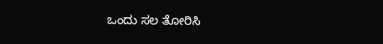ಒಂದು ಸಲ ತೋರಿಸಿ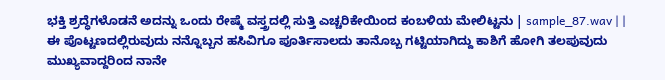ಭಕ್ತಿ ಶ್ರದ್ಧೆಗಳೊಡನೆ ಅದನ್ನು ಒಂದು ರೇಷ್ಮೆ ವಸ್ತ್ರದಲ್ಲಿ ಸುತ್ತಿ ಎಚ್ಚರಿಕೇಯಿಂದ ಕಂಬಳಿಯ ಮೇಲಿಟ್ಟನು | sample_87.wav | |
ಈ ಪೊಟ್ಟಣದಲ್ಲಿರುವುದು ನನ್ನೊಬ್ಬನ ಹಸಿವಿಗೂ ಪೂರ್ತಿಸಾಲದು ತಾನೊಬ್ಬ ಗಟ್ಟಿಯಾಗಿದ್ದು ಕಾಶಿಗೆ ಹೋಗಿ ತಲಪುವುದು ಮುಖ್ಯವಾದ್ದರಿಂದ ನಾನೇ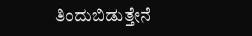ತಿಂದುಬಿಡುತ್ತೇನೆ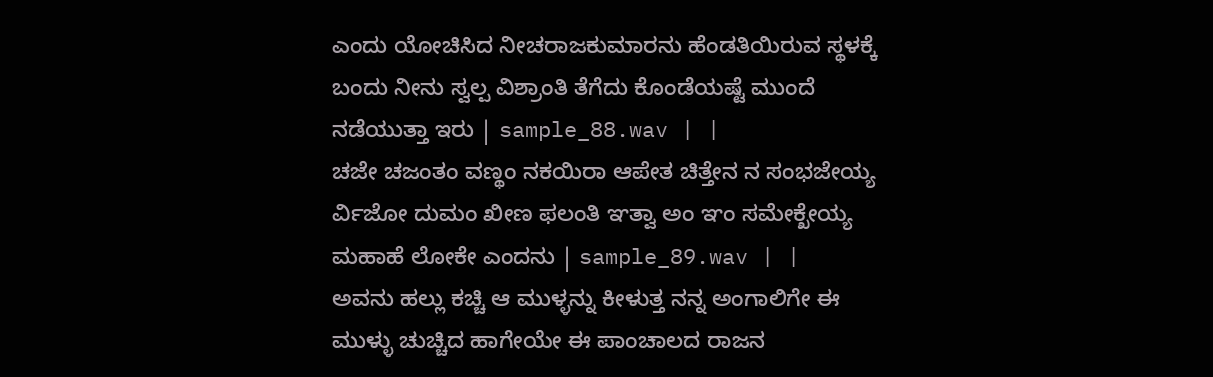ಎಂದು ಯೋಚಿಸಿದ ನೀಚರಾಜಕುಮಾರನು ಹೆಂಡತಿಯಿರುವ ಸ್ಥಳಕ್ಕೆ ಬಂದು ನೀನು ಸ್ವಲ್ಪ ವಿಶ್ರಾಂತಿ ತೆಗೆದು ಕೊಂಡೆಯಷ್ಟೆ ಮುಂದೆ ನಡೆಯುತ್ತಾ ಇರು | sample_88.wav | |
ಚಜೇ ಚಜಂತಂ ವಣ್ಥಂ ನಕಯಿರಾ ಆಪೇತ ಚಿತ್ತೇನ ನ ಸಂಭಜೇಯ್ಯ ರ್ವಿಜೋ ದುಮಂ ಖೀಣ ಫಲಂತಿ ಞತ್ವಾ ಅಂ ಞಂ ಸಮೇಕ್ಖೇಯ್ಯ ಮಹಾಹೆ ಲೋಕೇ ಎಂದನು | sample_89.wav | |
ಅವನು ಹಲ್ಲು ಕಚ್ಚಿ ಆ ಮುಳ್ಳನ್ನು ಕೀಳುತ್ತ ನನ್ನ ಅಂಗಾಲಿಗೇ ಈ ಮುಳ್ಳು ಚುಚ್ಚಿದ ಹಾಗೇಯೇ ಈ ಪಾಂಚಾಲದ ರಾಜನ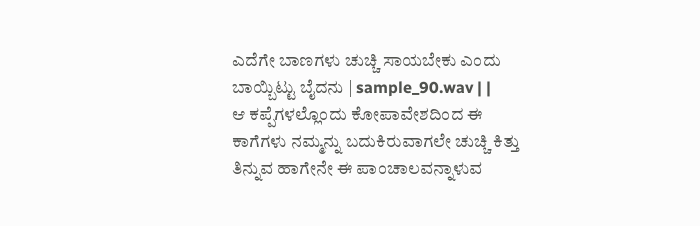ಎದೆಗೇ ಬಾಣಗಳು ಚುಚ್ಚಿ ಸಾಯಬೇಕು ಎಂದು ಬಾಯ್ಬಿಟ್ಟು ಬೈದನು | sample_90.wav | |
ಆ ಕಪ್ಪೆಗಳಲ್ಲೊಂದು ಕೋಪಾವೇಶದಿಂದ ಈ ಕಾಗೆಗಳು ನಮ್ಮನ್ನು ಬದುಕಿರುವಾಗಲೇ ಚುಚ್ಚಿ ಕಿತ್ತು ತಿನ್ನುವ ಹಾಗೇನೇ ಈ ಪಾಂಚಾಲವನ್ನಾಳುವ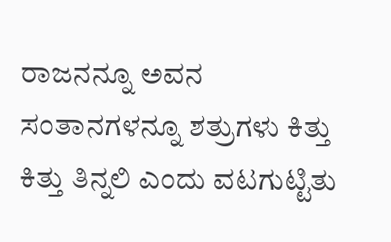ರಾಜನನ್ನೂ ಅವನ ಸಂತಾನಗಳನ್ನೂ ಶತ್ರುಗಳು ಕಿತ್ತು ಕಿತ್ತು ತಿನ್ನಲಿ ಎಂದು ವಟಗುಟ್ಟಿತು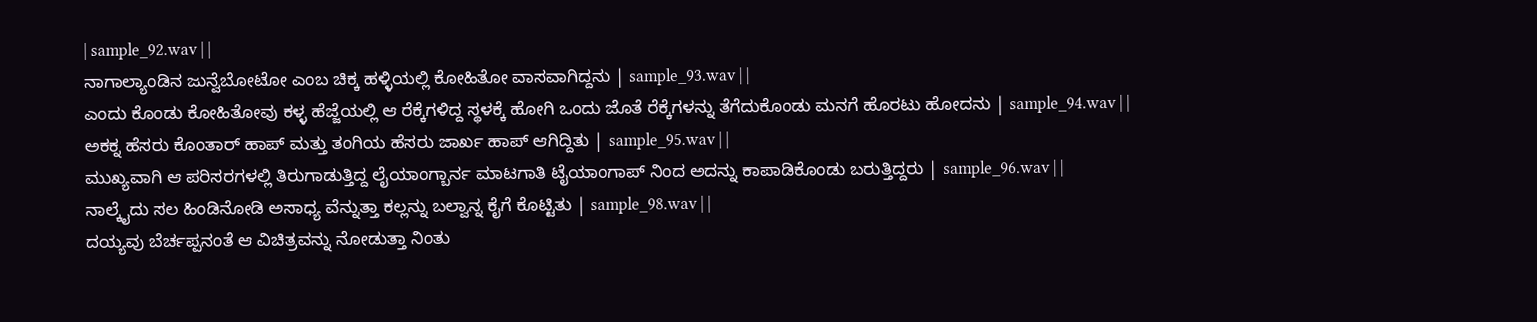| sample_92.wav | |
ನಾಗಾಲ್ಯಾಂಡಿನ ಜುನ್ವೆಬೋಟೋ ಎಂಬ ಚಿಕ್ಕ ಹಳ್ಳಿಯಲ್ಲಿ ಕೋಹಿತೋ ವಾಸವಾಗಿದ್ದನು | sample_93.wav | |
ಎಂದು ಕೊಂಡು ಕೋಹಿತೋವು ಕಳ್ಳ ಹೆಜ್ಜೆಯಲ್ಲಿ ಆ ರೆಕ್ಕೆಗಳಿದ್ದ ಸ್ಥಳಕ್ಕೆ ಹೋಗಿ ಒಂದು ಜೊತೆ ರೆಕ್ಕೆಗಳನ್ನು ತೆಗೆದುಕೊಂಡು ಮನಗೆ ಹೊರಟು ಹೋದನು | sample_94.wav | |
ಅಕಕ್ನ ಹೆಸರು ಕೊಂತಾರ್ ಹಾಪ್ ಮತ್ತು ತಂಗಿಯ ಹೆಸರು ಜಾರ್ಖ ಹಾಪ್ ಆಗಿದ್ದಿತು | sample_95.wav | |
ಮುಖ್ಯವಾಗಿ ಆ ಪರಿಸರಗಳಲ್ಲಿ ತಿರುಗಾಡುತ್ತಿದ್ದ ಲೈಯಾಂಗ್ಬಾರ್ನ ಮಾಟಗಾತಿ ಟೈಯಾಂಗಾಪ್ ನಿಂದ ಅದನ್ನು ಕಾಪಾಡಿಕೊಂಡು ಬರುತ್ತಿದ್ದರು | sample_96.wav | |
ನಾಲ್ಕೈದು ಸಲ ಹಿಂಡಿನೋಡಿ ಅಸಾಧ್ಯ ವೆನ್ನುತ್ತಾ ಕಲ್ಲನ್ನು ಬಲ್ವಾನ್ನ ಕೈಗೆ ಕೊಟ್ಟಿತು | sample_98.wav | |
ದಯ್ಯವು ಬೆರ್ಚಪ್ಪನಂತೆ ಆ ವಿಚಿತ್ರವನ್ನು ನೋಡುತ್ತಾ ನಿಂತು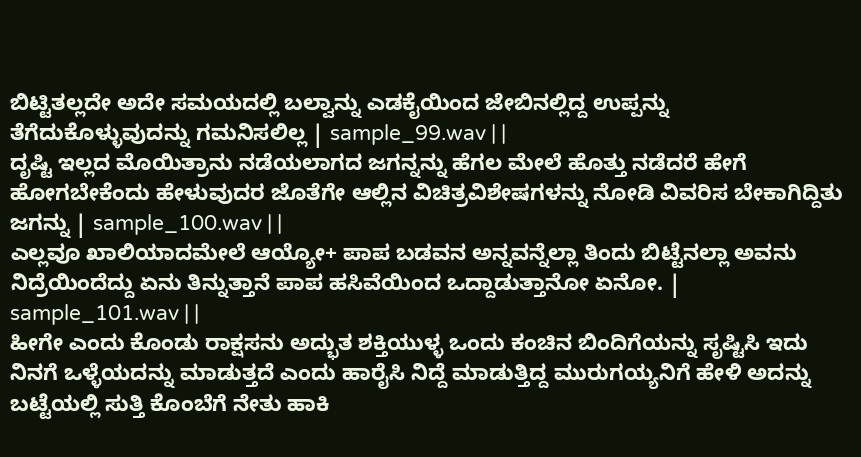ಬಿಟ್ಟಿತಲ್ಲದೇ ಅದೇ ಸಮಯದಲ್ಲಿ ಬಲ್ವಾನ್ನು ಎಡಕೈಯಿಂದ ಜೇಬಿನಲ್ಲಿದ್ದ ಉಪ್ಪನ್ನು ತೆಗೆದುಕೊಳ್ಳುವುದನ್ನು ಗಮನಿಸಲಿಲ್ಲ | sample_99.wav | |
ದೃಷ್ಟಿ ಇಲ್ಲದ ಮೊಯಿತ್ರಾನು ನಡೆಯಲಾಗದ ಜಗನ್ನನ್ನು ಹೆಗಲ ಮೇಲೆ ಹೊತ್ತು ನಡೆದರೆ ಹೇಗೆ ಹೋಗಬೇಕೆಂದು ಹೇಳುವುದರ ಜೊತೆಗೇ ಆಲ್ಲಿನ ವಿಚಿತ್ರವಿಶೇಷಗಳನ್ನು ನೋಡಿ ವಿವರಿಸ ಬೇಕಾಗಿದ್ದಿತು ಜಗನ್ನು | sample_100.wav | |
ಎಲ್ಲವೂ ಖಾಲಿಯಾದಮೇಲೆ ಆಯ್ಯೋ+ ಪಾಪ ಬಡವನ ಅನ್ನವನ್ನೆಲ್ಲಾ ತಿಂದು ಬಿಟ್ಟೆನಲ್ಲಾ ಅವನು ನಿದ್ರೆಯಿಂದೆದ್ದು ಏನು ತಿನ್ನುತ್ತಾನೆ ಪಾಪ ಹಸಿವೆಯಿಂದ ಒದ್ದಾಡುತ್ತಾನೋ ಏನೋ. | sample_101.wav | |
ಹೀಗೇ ಎಂದು ಕೊಂಡು ರಾಕ್ಷಸನು ಅದ್ಭುತ ಶಕ್ತಿಯುಳ್ಳ ಒಂದು ಕಂಚಿನ ಬಿಂದಿಗೆಯನ್ನು ಸೃಷ್ಟಿಸಿ ಇದು ನಿನಗೆ ಒಳ್ಳೆಯದನ್ನು ಮಾಡುತ್ತದೆ ಎಂದು ಹಾರೈಸಿ ನಿದ್ದೆ ಮಾಡುತ್ತಿದ್ದ ಮುರುಗಯ್ಯನಿಗೆ ಹೇಳಿ ಅದನ್ನು ಬಟ್ಟೆಯಲ್ಲಿ ಸುತ್ತಿ ಕೊಂಬೆಗೆ ನೇತು ಹಾಕಿ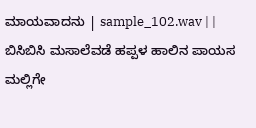ಮಾಯವಾದನು | sample_102.wav | |
ಬಿಸಿಬಿಸಿ ಮಸಾಲೆವಡೆ ಹಪ್ಪಳ ಹಾಲಿನ ಪಾಯಸ ಮಲ್ಲಿಗೇ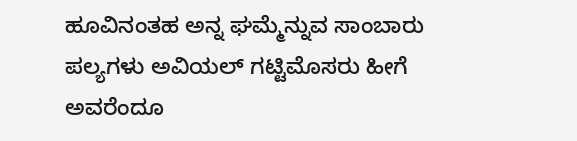ಹೂವಿನಂತಹ ಅನ್ನ ಘಮ್ಮೆನ್ನುವ ಸಾಂಬಾರು ಪಲ್ಯಗಳು ಅವಿಯಲ್ ಗಟ್ಟಿಮೊಸರು ಹೀಗೆ ಅವರೆಂದೂ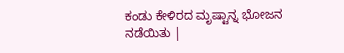ಕಂಡು ಕೇಳಿರದ ಮೃಷ್ಟಾನ್ನ ಭೋಜನ ನಡೆಯಿತು |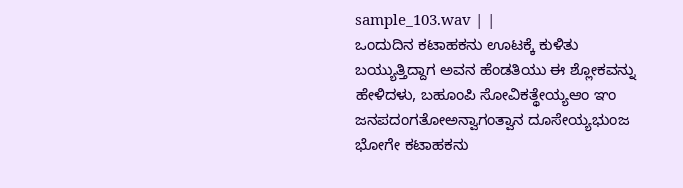sample_103.wav | |
ಒಂದುದಿನ ಕಟಾಹಕನು ಊಟಕ್ಕೆ ಕುಳಿತು ಬಯ್ಯುತ್ತಿದ್ದಾಗ ಅವನ ಹೆಂಡತಿಯು ಈ ಶ್ಲೋಕವನ್ನು ಹೇಳಿದಳು, ಬಹೂಂಪಿ ಸೋವಿಕತ್ಥೇಯ್ಯಆಂ ಞಂ ಜನಪದಂಗತೋಅನ್ವಾಗಂತ್ವಾನ ದೂಸೇಯ್ಯಭುಂಜ ಭೋಗೇ ಕಟಾಹಕನು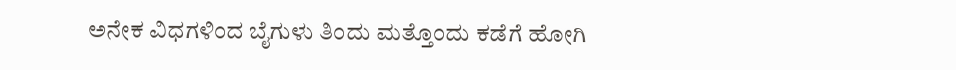ಅನೇಕ ವಿಧಗಳಿಂದ ಬೈಗುಳು ತಿಂದು ಮತ್ತೊಂದು ಕಡೆಗೆ ಹೋಗಿ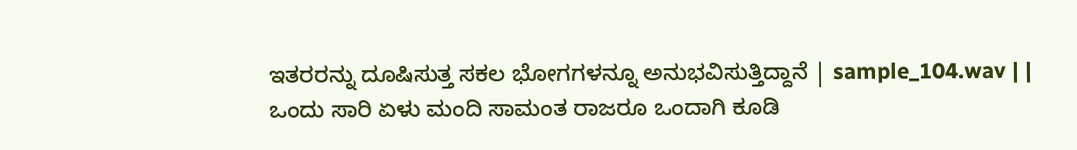ಇತರರನ್ನು ದೂಷಿಸುತ್ತ ಸಕಲ ಭೋಗಗಳನ್ನೂ ಅನುಭವಿಸುತ್ತಿದ್ದಾನೆ | sample_104.wav | |
ಒಂದು ಸಾರಿ ಏಳು ಮಂದಿ ಸಾಮಂತ ರಾಜರೂ ಒಂದಾಗಿ ಕೂಡಿ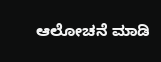ಆಲೋಚನೆ ಮಾಡಿ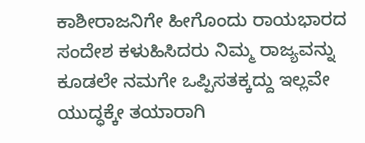ಕಾಶೀರಾಜನಿಗೇ ಹೀಗೊಂದು ರಾಯಭಾರದ ಸಂದೇಶ ಕಳುಹಿಸಿದರು ನಿಮ್ಮ ರಾಜ್ಯವನ್ನು ಕೂಡಲೇ ನಮಗೇ ಒಪ್ಪಿಸತಕ್ಕದ್ದು ಇಲ್ಲವೇ ಯುದ್ಧಕ್ಕೇ ತಯಾರಾಗಿ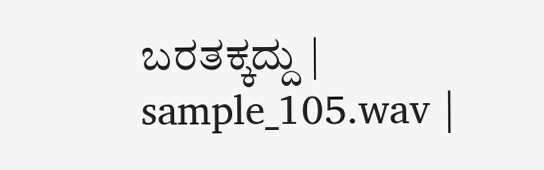ಬರತಕ್ಕದ್ದು | sample_105.wav |